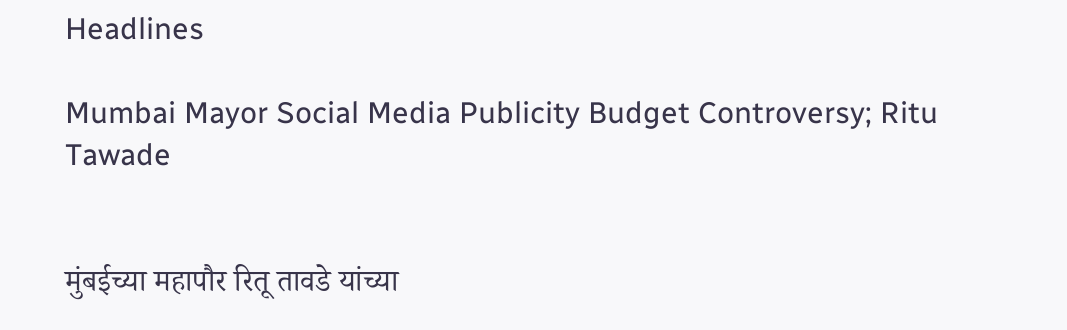Headlines

Mumbai Mayor Social Media Publicity Budget Controversy; Ritu Tawade


मुंबईच्या महापौर रितू तावडे यांच्या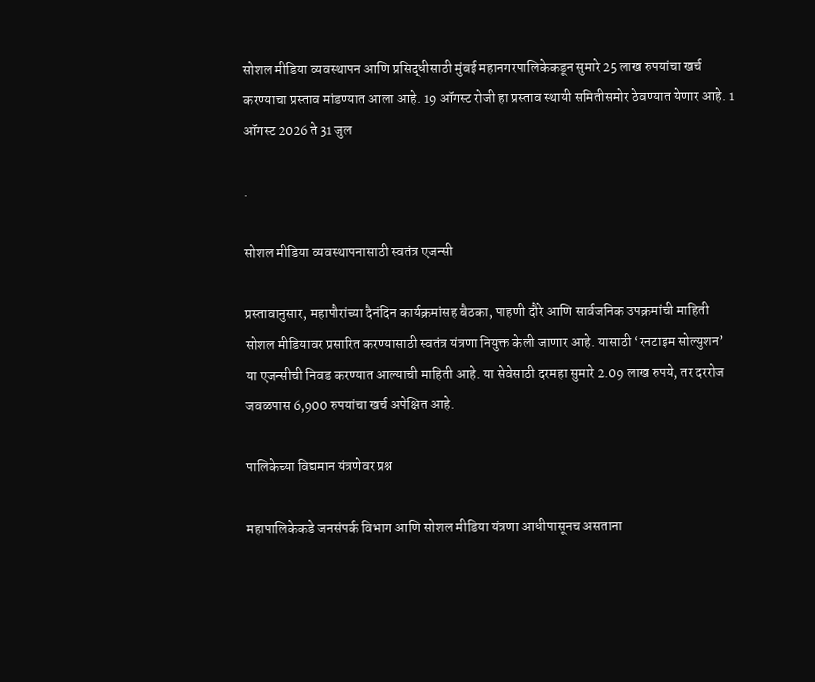सोशल मीडिया व्यवस्थापन आणि प्रसिद्धीसाठी मुंबई महानगरपालिकेकडून सुमारे 25 लाख रुपयांचा खर्च करण्याचा प्रस्ताव मांडण्यात आला आहे. 19 ऑगस्ट रोजी हा प्रस्ताव स्थायी समितीसमोर ठेवण्यात येणार आहे. 1 ऑगस्ट 2026 ते 31 जुल

.

सोशल मीडिया व्यवस्थापनासाठी स्वतंत्र एजन्सी

प्रस्तावानुसार, महापौरांच्या दैनंदिन कार्यक्रमांसह बैठका, पाहणी दौरे आणि सार्वजनिक उपक्रमांची माहिती सोशल मीडियावर प्रसारित करण्यासाठी स्वतंत्र यंत्रणा नियुक्त केली जाणार आहे. यासाठी ‘रनटाइम सोल्युशन’ या एजन्सीची निवड करण्यात आल्याची माहिती आहे. या सेवेसाठी दरमहा सुमारे 2.09 लाख रुपये, तर दररोज जवळपास 6,900 रुपयांचा खर्च अपेक्षित आहे.

पालिकेच्या विद्यमान यंत्रणेवर प्रश्न

महापालिकेकडे जनसंपर्क विभाग आणि सोशल मीडिया यंत्रणा आधीपासूनच असताना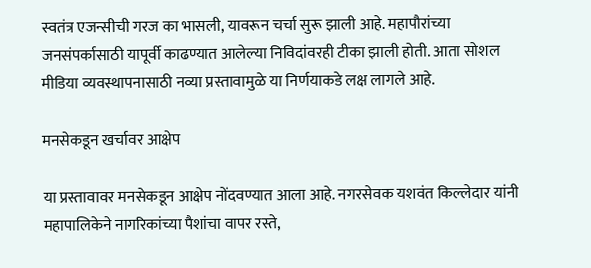स्वतंत्र एजन्सीची गरज का भासली, यावरून चर्चा सुरू झाली आहे. महापौरांच्या जनसंपर्कासाठी यापूर्वी काढण्यात आलेल्या निविदांवरही टीका झाली होती. आता सोशल मीडिया व्यवस्थापनासाठी नव्या प्रस्तावामुळे या निर्णयाकडे लक्ष लागले आहे.

मनसेकडून खर्चावर आक्षेप

या प्रस्तावावर मनसेकडून आक्षेप नोंदवण्यात आला आहे. नगरसेवक यशवंत किल्लेदार यांनी महापालिकेने नागरिकांच्या पैशांचा वापर रस्ते,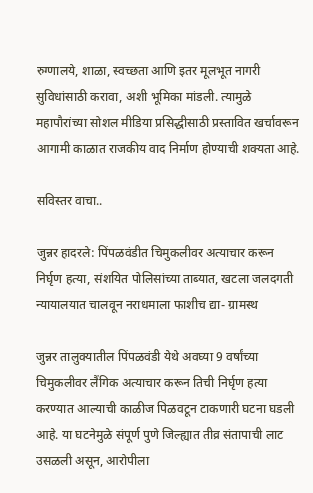रुग्णालये, शाळा, स्वच्छता आणि इतर मूलभूत नागरी सुविधांसाठी करावा, अशी भूमिका मांडली. त्यामुळे महापौरांच्या सोशल मीडिया प्रसिद्धीसाठी प्रस्तावित खर्चावरून आगामी काळात राजकीय वाद निर्माण होण्याची शक्यता आहे.

सविस्तर वाचा..

जुन्नर हादरले: पिंपळवंडीत चिमुकलीवर अत्याचार करून निर्घृण हत्या, संशयित पोलिसांच्या ताब्यात, खटला जलदगती न्यायालयात चालवून नराधमाला फाशीच द्या- ग्रामस्थ

जुन्नर तालुक्यातील पिंपळवंडी येथे अवघ्या 9 वर्षांच्या चिमुकलीवर लैंगिक अत्याचार करून तिची निर्घृण हत्या करण्यात आल्याची काळीज पिळवटून टाकणारी घटना घडली आहे. या घटनेमुळे संपूर्ण पुणे जिल्ह्यात तीव्र संतापाची लाट उसळली असून, आरोपीला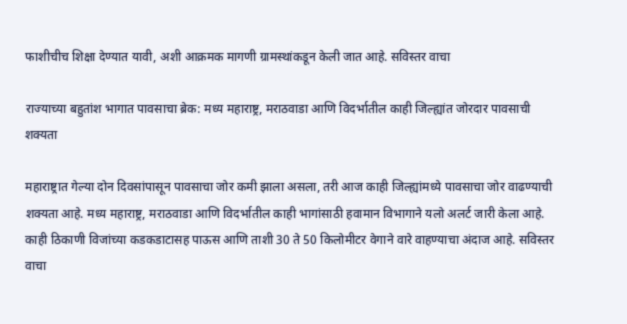फाशीचीच शिक्षा देण्यात यावी, अशी आक्रमक मागणी ग्रामस्थांकडून केली जात आहे. सविस्तर वाचा

राज्याच्या बहुतांश भागात पावसाचा ब्रेक: मध्य महाराष्ट्र, मराठवाडा आणि विदर्भातील काही जिल्ह्यांत जोरदार पावसाची शक्यता

महाराष्ट्रात गेल्या दोन दिवसांपासून पावसाचा जोर कमी झाला असला, तरी आज काही जिल्ह्यांमध्ये पावसाचा जोर वाढण्याची शक्यता आहे. मध्य महाराष्ट्र, मराठवाडा आणि विदर्भातील काही भागांसाठी हवामान विभागाने यलो अलर्ट जारी केला आहे. काही ठिकाणी विजांच्या कडकडाटासह पाऊस आणि ताशी 30 ते 50 किलोमीटर वेगाने वारे वाहण्याचा अंदाज आहे. सविस्तर वाचा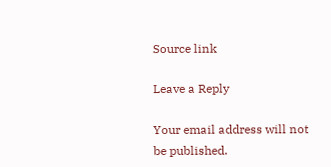Source link

Leave a Reply

Your email address will not be published.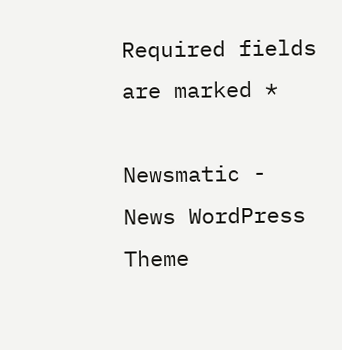Required fields are marked *

Newsmatic - News WordPress Theme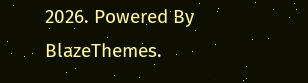2026. Powered By BlazeThemes.